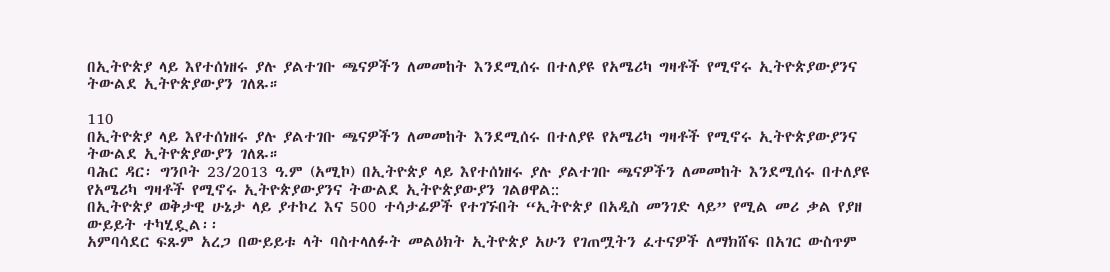በኢትዮጵያ ላይ እየተሰነዘሩ ያሉ ያልተገቡ ጫናዎችን ለመመከት እንደሚሰሩ በተለያዩ የአሜሪካ ግዛቶች የሚኖሩ ኢትዮጵያውያንና ትውልደ ኢትዮጵያውያን ገለጹ።

110
በኢትዮጵያ ላይ እየተሰነዘሩ ያሉ ያልተገቡ ጫናዎችን ለመመከት እንደሚሰሩ በተለያዩ የአሜሪካ ግዛቶች የሚኖሩ ኢትዮጵያውያንና ትውልደ ኢትዮጵያውያን ገለጹ።
ባሕር ዳር፡ ግንቦት 23/2013 ዓ.ም (አሚኮ) በኢትዮጵያ ላይ እየተሰነዘሩ ያሉ ያልተገቡ ጫናዎችን ለመመከት እንደሚሰሩ በተለያዩ የአሜሪካ ግዛቶች የሚኖሩ ኢትዮጵያውያንና ትውልደ ኢትዮጵያውያን ገልፀዋል::
በኢትዮጵያ ወቅታዊ ሁኔታ ላይ ያተኮረ እና 500 ተሳታፊዎች የተገኙበት “ኢትዮጵያ በአዲስ መንገድ ላይ” የሚል መሪ ቃል የያዘ ውይይት ተካሂዷል፡፡
አምባሳደር ፍጹም አረጋ በውይይቱ ላት ባስተላለፉት መልዕክት ኢትዮጵያ አሁን የገጠሟትን ፈተናዎች ለማክሸፍ በአገር ውስጥም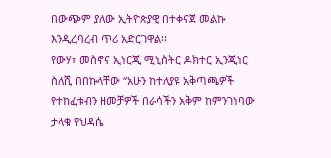በውጭም ያለው ኢትዮጵያዊ በተቀናጀ መልኩ እንዲረባረብ ጥሪ አድርገዋል፡፡
የውሃ፣ መስኖና ኢነርጂ ሚኒስትር ዶክተር ኢንጂነር ስለሺ በበኩላቸው “አሁን ከተለያዩ አቅጣጫዎች የተከፈቱብን ዘመቻዎች በራሳችን አቅም ከምንገነባው ታላቁ የህዳሴ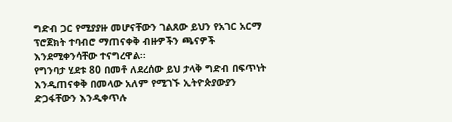ግድብ ጋር የሚያያዙ መሆናቸውን ገልጸው ይህን የአገር አርማ ፕሮጀክት ተባብሮ ማጠናቀቅ ብዙዎችን ጫናዎች እንደሚቀንሳቸው ተናግረዋል፡፡
የግንባታ ሂደቱ 80 በመቶ ለደረሰው ይህ ታላቅ ግድብ በፍጥነት እንዲጠናቀቅ በመላው አለም የሚገኙ ኢትዮጵያውያን ድጋፋቸውን እንዲቀጥሉ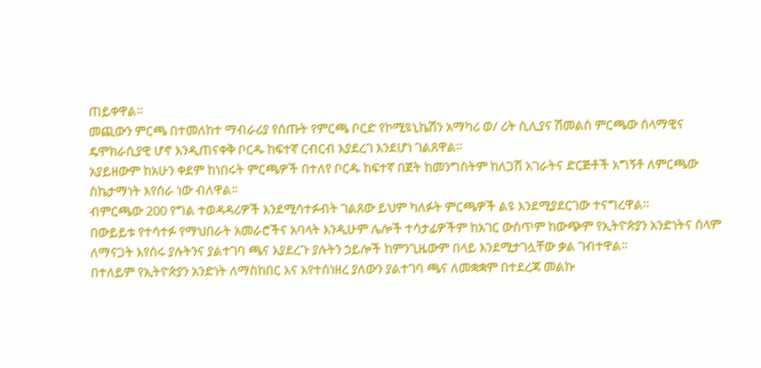ጠይቀዋል።
መጪውን ምርጫ በተመለከተ ማብራሪያ የሰጡት የምርጫ ቦርድ የኮሚዩኒኬሽን አማካሪ ወ/ ሪት ሲሊያና ሽመልስ ምርጫው ሰላማዊና ዴሞክራሲያዊ ሆኖ እንዲጠናቀቅ ቦርዱ ከፍተኛ ርብርብ እያደረገ እንደሆነ ገልጸዋል፡፡
አያይዘውም ከአሁን ቀደም ከነበሩት ምርጫዎች በተለየ ቦርዱ ከፍተኛ በጀት ከመንግስትም ከለጋሽ አገራትና ድርጅቶች አግኝቶ ለምርጫው ስኬታማነት እየሰራ ነው ብለዋል፡፡
ብምርጫው 200 የግል ተወዳዳሪዎች እንደሚሳተፉብት ገልጸው ይህም ካለፉት ምርጫዎች ልዩ እንደሚያደርገው ተናግረዋል፡፡
በውይይቱ የተሳተፉ የማህበራት አመራሮችና አባላት እንዲሁም ሌሎች ተሳታፊዎችም ከአገር ውስጥም ከውጭም የኢትዮጵያን አንድነትና ሰላም ለማናጋት እየሰሩ ያሉትንና ያልተገባ ጫና እያደረጉ ያሉትን ኃይሎች ከምንጊዜውም በላይ እንደሚታገሏቸው ቃል ገብተዋል፡፡
በተለይም የኢትዮጵያን አንድነት ለማስከበር እና እየተሰነዘረ ያለውን ያልተገባ ጫና ለመቋቋም በተደረጃ መልኩ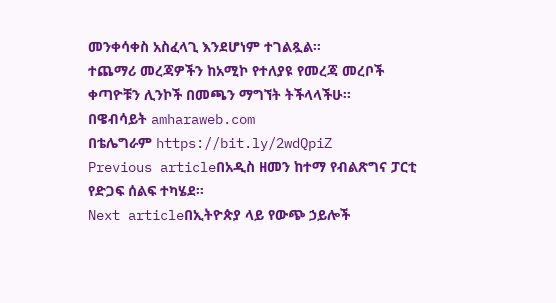መንቀሳቀስ አስፈላጊ እንደሆነም ተገልጿል፡፡
ተጨማሪ መረጃዎችን ከአሚኮ የተለያዩ የመረጃ መረቦች ቀጣዮቹን ሊንኮች በመጫን ማግኘት ትችላላችሁ፡፡
በዌብሳይት amharaweb.com
በቴሌግራም https://bit.ly/2wdQpiZ
Previous articleበአዲስ ዘመን ከተማ የብልጽግና ፓርቲ የድጋፍ ሰልፍ ተካሄደ።
Next articleበኢትዮጵያ ላይ የውጭ ኃይሎች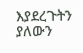እያደረጉትን ያለውን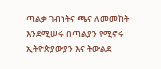ጣልቃ ገብነትና ጫና ለመመከት እንደሚሠሩ በጣልያን የሚኖሩ ኢትዮጵያውያን እና ትውልደ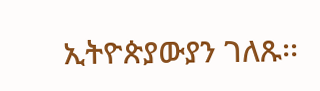ኢትዮጵያውያን ገለጹ፡፡